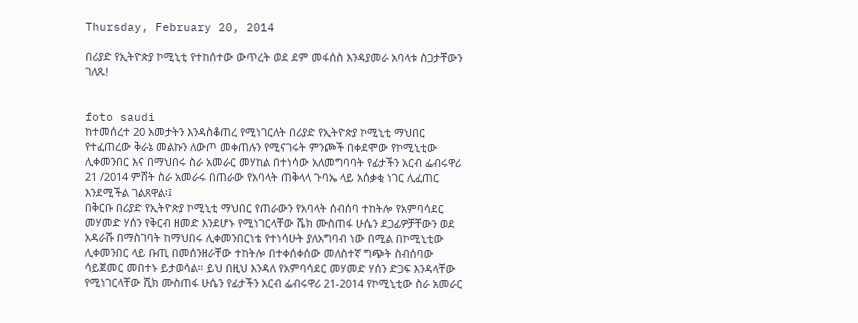Thursday, February 20, 2014

በሪያድ የኢትዮጵያ ኮሚኒቲ የተከሰተው ውጥረት ወደ ደም መፋሰስ እንዳያመራ አባላቱ ስጋታቸውን ገለጹ!


foto saudi
ከተመሰረተ 20 አመታትን እንዳስቆጠረ የሚነገርለት በሪያድ የኢትዮጵያ ኮሚኒቲ ማህበር የተፈጠረው ቅራኔ መልኩን ለውጦ መቀጠሉን የሚናገሩት ምንጮች በቀደሞው የኮሚኒቲው ሊቀመንበር እና በማህበሩ ስራ አመራር መሃከል በተነሳው አለመግባባት የፊታችን አርብ ፌብሩዋሪ 21 /2014 ምሸት ስራ አመራሩ በጠራው የአባላት ጠቅላላ ጉባኤ ላይ አሰቃቂ ነገር ሊፈጠር እንደሚችል ገልጸዋል፡፤
በቅርቡ በሪያድ የኢትዮጵያ ኮሚኒቲ ማህበር የጠራውን የአባላት ሰብሰባ ተከትሎ የአምባሳደር መሃመድ ሃሰን የቅርብ ዘመድ እንደሆኑ የሚነገርላቸው ሼክ ሙስጠፋ ሁሴን ደጋፊዎቻቸውን ወደ አዳራሹ በማስገባት ከማህበሩ ሊቀመንበርነቴ የተነሳሁት ያለአግባብ ነው በሚል በኮሚኒቲው ሊቀመንበር ላይ ቡጢ በመሰንዘራቸው ተከትሎ በተቀሰቀሰው መለስተኛ ግጭት ስብሰባው ሳይጀመር መበተኑ ይታወሳል። ይህ በዚህ እንዳለ የአምባሳደር መሃመድ ሃሰን ድጋፍ እንዳላቸው የሚነገርላቸው ሺክ ሙስጠፋ ሁሴን የፊታችን አርብ ፌብሩዋሪ 21-2014 የኮሚኒቲው ስራ አመራር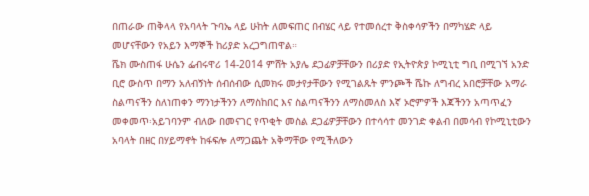በጠራው ጠቅላላ የአባላት ጉባኤ ላይ ሁከት ለመፍጠር በብሄር ላይ የተመሰረተ ቅስቀሳዎችን በማካሄድ ላይ መሆናቸውን የአይን እማኞች ከሪያድ አረጋግጠዋል።
ሼክ ሙስጠፋ ሁሴን ፌብሩዋሪ 14-2014 ምሸት አያሌ ደጋፊዎቻቸውን በሪያድ የኢትዮጵያ ኮሚኒቲ ግቢ በሚገኘ አንድ ቢሮ ውስጥ በማን አለብኝነት ሰብሰብው ሲመክሩ መታየታቸውን የሚገልጹት ምንጮች ሼኩ ለግብረ አበሮቻቸው አማራ ስልጣናችን ስለነጠቀን ማንነታችንን ለማስከበር እና ስልጣናችንን ለማስመለስ እኛ ኦሮምዎች እጃችንን አጣጥፈን መቀመጥ፡አይገባንም ብለው በመናገር የጥቂት መስል ደጋፊዎቻቸውን በተሳሳተ መንገድ ቀልብ በመሳብ የኮሚኒቲውን አባላት በዘር በሃይማኖት ከፋፍሎ ለማጋጨት አቅማቸው የሚችለውን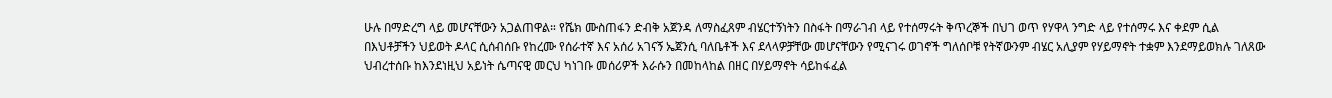ሁሉ በማድረግ ላይ መሆናቸውን አጋልጠዋል። የሼክ ሙስጠፋን ድብቅ አጀንዳ ለማስፈጸም ብሄርተኝነትን በስፋት በማራገብ ላይ የተሰማሩት ቅጥረኞች በህገ ወጥ የሃዋላ ንግድ ላይ የተሰማሩ እና ቀደም ሲል በእህቶቻችን ህይወት ዶላር ሲሰብሰቡ የከረሙ የሰራተኛ እና አሰሪ አገናኝ ኤጀንሲ ባለቤቶች እና ደላላዎቻቸው መሆናቸውን የሚናገሩ ወገኖች ግለሰቦቹ የትኛውንም ብሄር አሊያም የሃይማኖት ተቋም እንደማይወክሉ ገለጸው ህብረተሰቡ ከእንደነዚህ አይነት ሴጣናዊ መርህ ካነገቡ መሰሪዎች እራሱን በመከላከል በዘር በሃይማኖት ሳይከፋፈል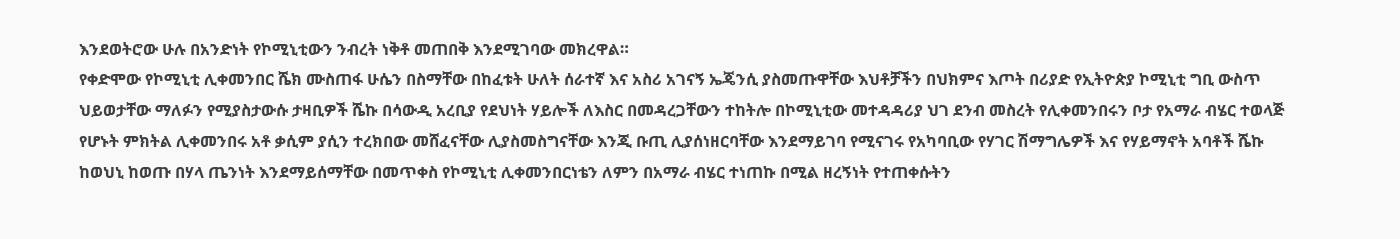እንደወትሮው ሁሉ በአንድነት የኮሚኒቲውን ንብረት ነቅቶ መጠበቅ እንደሚገባው መክረዋል።
የቀድሞው የኮሚኒቲ ሊቀመንበር ሼክ ሙስጠፋ ሁሴን በስማቸው በከፈቱት ሁለት ሰራተኛ እና አስሪ አገናኝ ኤጄንሲ ያስመጡዋቸው እህቶቻችን በህክምና እጦት በሪያድ የኢትዮጵያ ኮሚኒቲ ግቢ ውስጥ ህይወታቸው ማለፉን የሚያስታውሱ ታዛቢዎች ሼኩ በሳውዲ አረቢያ የደህነት ሃይሎች ለእስር በመዳረጋቸውን ተከትሎ በኮሚኒቲው መተዳዳሪያ ህገ ደንብ መስረት የሊቀመንበሩን ቦታ የአማራ ብሄር ተወላጅ የሆኑት ምክትል ሊቀመንበሩ አቶ ቃሲም ያሲን ተረክበው መሸፈናቸው ሊያስመስግናቸው እንጂ ቡጢ ሊያሰነዘርባቸው እንደማይገባ የሚናገሩ የአካባቢው የሃገር ሽማግሌዎች እና የሃይማኖት አባቶች ሼኩ ከወህኒ ከወጡ በሃላ ጤንነት እንደማይሰማቸው በመጥቀስ የኮሚኒቲ ሊቀመንበርነቴን ለምን በአማራ ብሄር ተነጠኩ በሚል ዘረኝነት የተጠቀሱትን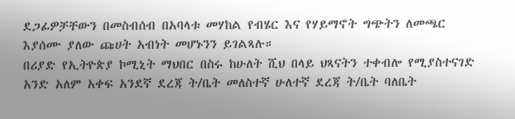ደጋፊዎቻቸውን በመስብሰብ በአባላቱ መሃከል የብሄር እና የሃይማኖት ግጭትን ለመጫር እያሰሙ ያለው ጩሀት አብነት መሆኑንን ይገልጻሉ።
በሪያድ የኢትዮጵያ ኮሚኒት ማህበር በስሩ ከሁለት ሺህ በላይ ህጻናትን ተቀብሎ የሚያስተናገድ አንድ አለም አቀፍ አንደኛ ደረጃ ት/ቤት መለስተኛ ሁለተኛ ደረጃ ት/ቤት ባለቤት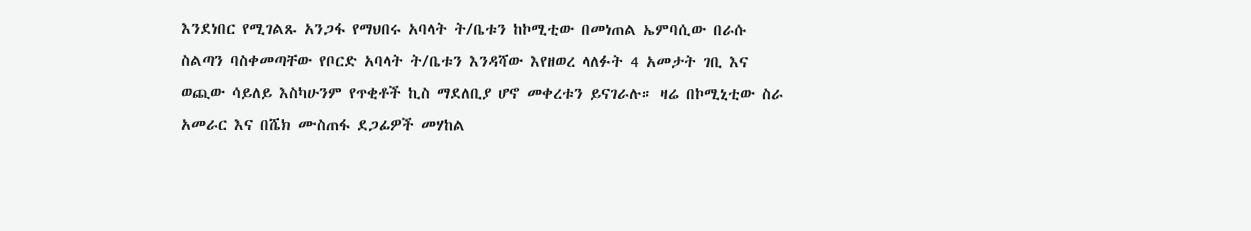እንደነበር የሚገልጹ አንጋፋ የማህበሩ አባላት ት/ቤቱን ከኮሚቲው በመነጠል ኤምባሲው በራሱ ስልጣን ባስቀመጣቸው የቦርድ አባላት ት/ቤቱን እንዳሻው እየዘወረ ላለፉት 4 አመታት ገቢ እና ወጪው ሳይለይ እስካሁንም የጥቂቶች ኪስ ማደለቢያ ሆኖ መቀረቱን ይናገራሉ። ዛሬ በኮሚኒቲው ስራ አመራር እና በሼክ ሙስጠፋ ደጋፊዎች መሃከል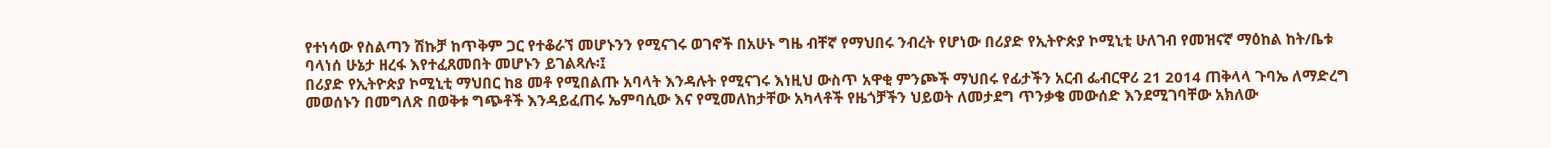የተነሳው የስልጣን ሽኩቻ ከጥቅም ጋር የተቆራኘ መሆኑንን የሚናገሩ ወገኖች በአሁኑ ግዜ ብቸኛ የማህበሩ ንብረት የሆነው በሪያድ የኢትዮጵያ ኮሚኒቲ ሁለገብ የመዝናኛ ማዕከል ከት/ቤቱ ባላነሰ ሁኔታ ዘረፋ እየተፈጸመበት መሆኑን ይገልጻሉ፡፤
በሪያድ የኢትዮጵያ ኮሚኒቲ ማህበር ከ8 መቶ የሚበልጡ አባላት እንዳሉት የሚናገሩ እነዚህ ውስጥ አዋቂ ምንጮች ማህበሩ የፊታችን አርብ ፌብርዋሪ 21 2014 ጠቅላላ ጉባኤ ለማድረግ መወሰኑን በመግለጽ በወቅቱ ግጭቶች እንዳይፈጠሩ ኤምባሲው እና የሚመለከታቸው አካላቶች የዜጎቻችን ህይወት ለመታደግ ጥንቃቄ መውሰድ እንደሚገባቸው አክለው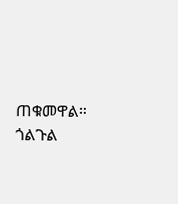ጠቁመዋል።
ጎልጉል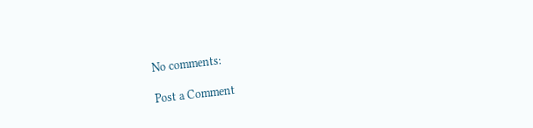No comments:

Post a Comment